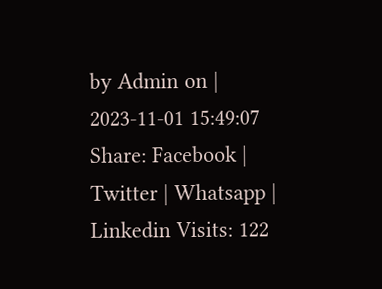by Admin on | 2023-11-01 15:49:07
Share: Facebook | Twitter | Whatsapp | Linkedin Visits: 122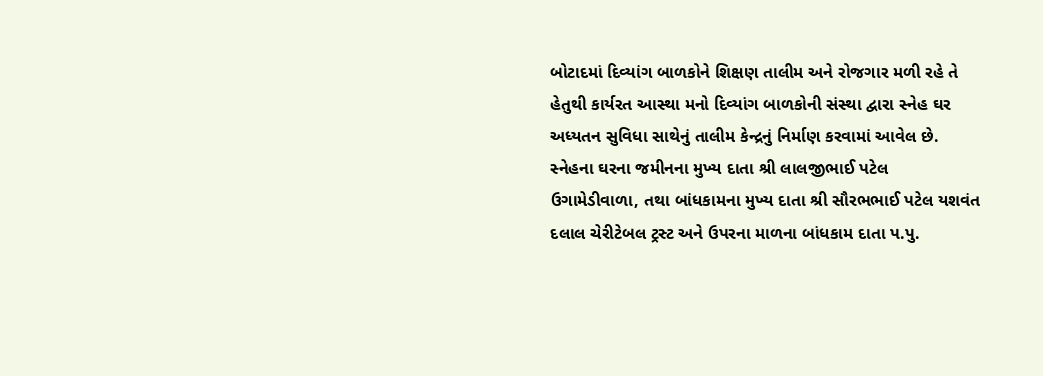બોટાદમાં દિવ્યાંગ બાળકોને શિક્ષણ તાલીમ અને રોજગાર મળી રહે તે હેતુથી કાર્યરત આસ્થા મનો દિવ્યાંગ બાળકોની સંસ્થા દ્વારા સ્નેહ ઘર અધ્યતન સુવિધા સાથેનું તાલીમ કેન્દ્રનું નિર્માણ કરવામાં આવેલ છે. સ્નેહના ઘરના જમીનના મુખ્ય દાતા શ્રી લાલજીભાઈ પટેલ ઉગામેડીવાળા, તથા બાંધકામના મુખ્ય દાતા શ્રી સૌરભભાઈ પટેલ યશવંત દલાલ ચેરીટેબલ ટ્રસ્ટ અને ઉપરના માળના બાંધકામ દાતા પ.પુ.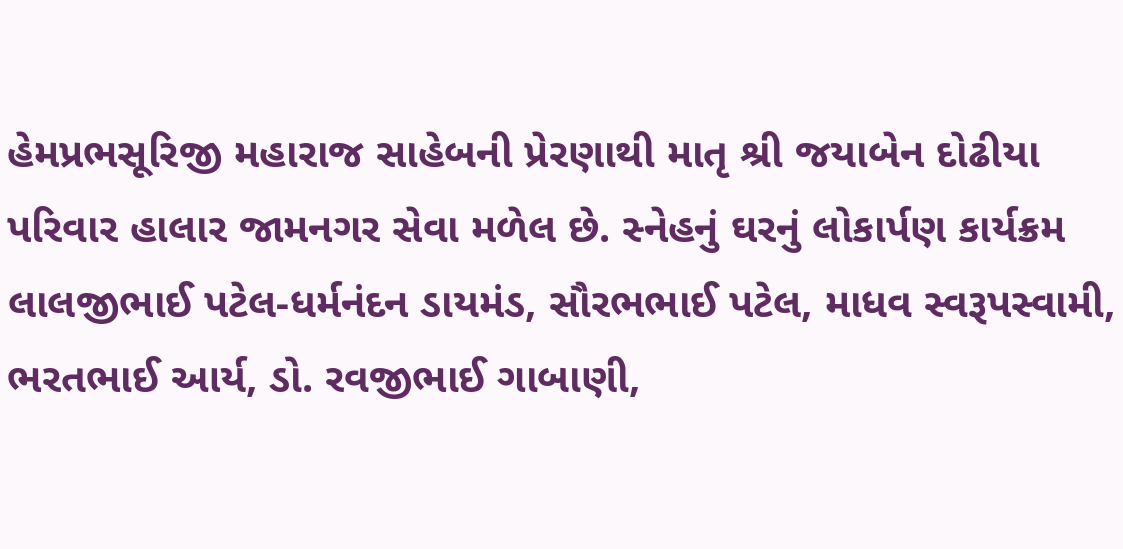હેમપ્રભસૂરિજી મહારાજ સાહેબની પ્રેરણાથી માતૃ શ્રી જયાબેન દોઢીયા પરિવાર હાલાર જામનગર સેવા મળેલ છે. સ્નેહનું ઘરનું લોકાર્પણ કાર્યક્રમ લાલજીભાઈ પટેલ-ધર્મનંદન ડાયમંડ, સૌરભભાઈ પટેલ, માધવ સ્વરૂપસ્વામી, ભરતભાઈ આર્ય, ડો. રવજીભાઈ ગાબાણી,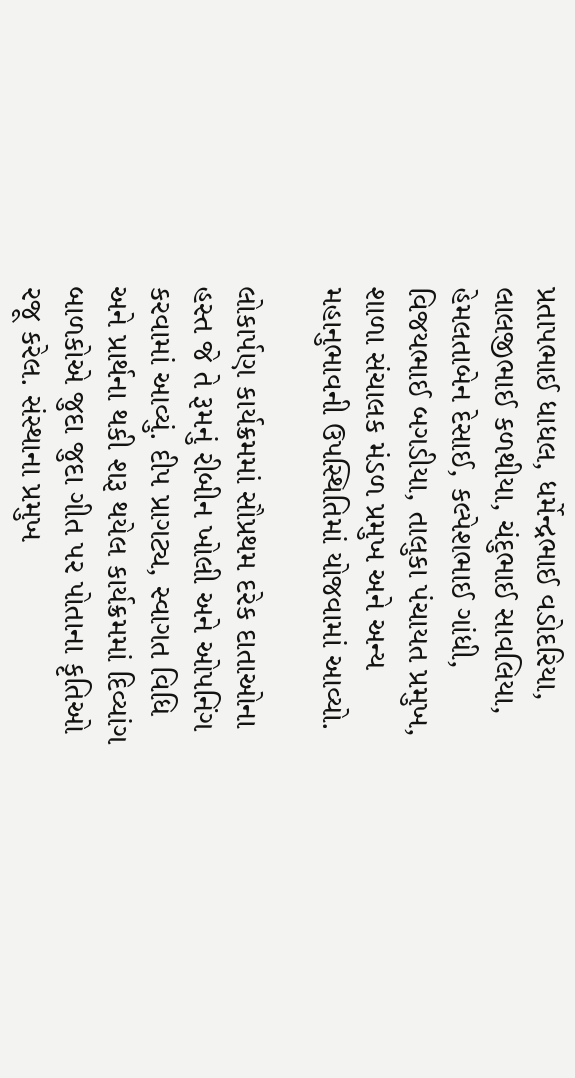પ્રતાપભાઈ ધાધલ, ધર્મેન્દ્રભાઈ વડોદરિયા, લાલજીભાઈ કળથીયા, ચંદુભાઈ સાવલિયા, હેમલતાબેન દેસાઈ, કલ્પેશભાઈ ગાંધી, વિજયભાઈ બગડીયા, તાલુકા પંચાયત પ્રમુખ, શાળા સંચાલક મંડળ પ્રમુખ અને અન્ય મહાનુભાવની ઉપસ્થિતિમાં યોજવામાં આવ્યો.

લોકાર્પણ કાર્યક્રમમાં સૌપ્રથમ દરેક દાતાઓના હસ્ત જે તે રૂમનું રીબીન ખોલી અને ઓપનિંગ કરવામાં આવ્યું. દીપ પ્રાગટ્ય, સ્વાગત વિધિ અને પ્રાર્થના થકી શરૂ થયેલ કાર્યક્રમમાં દિવ્યાંગ બાળકોએ જુદા જુદા ગીત પર પોતાના કૃતિઓ રજૂ કરેલ. સંસ્થાના પ્રમુખ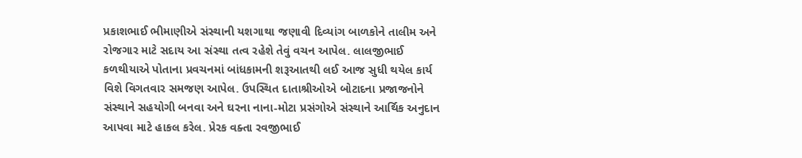પ્રકાશભાઈ ભીમાણીએ સંસ્થાની યશગાથા જણાવી દિવ્યાંગ બાળકોને તાલીમ અને રોજગાર માટે સદાય આ સંસ્થા તત્વ રહેશે તેવું વચન આપેલ. લાલજીભાઈ કળથીયાએ પોતાના પ્રવચનમાં બાંધકામની શરૂઆતથી લઈ આજ સુધી થયેલ કાર્ય વિશે વિગતવાર સમજણ આપેલ. ઉપસ્થિત દાતાશ્રીઓએ બોટાદના પ્રજાજનોને સંસ્થાને સહયોગી બનવા અને ઘરના નાના-મોટા પ્રસંગોએ સંસ્થાને આર્થિક અનુદાન આપવા માટે હાકલ કરેલ. પ્રેરક વક્તા રવજીભાઈ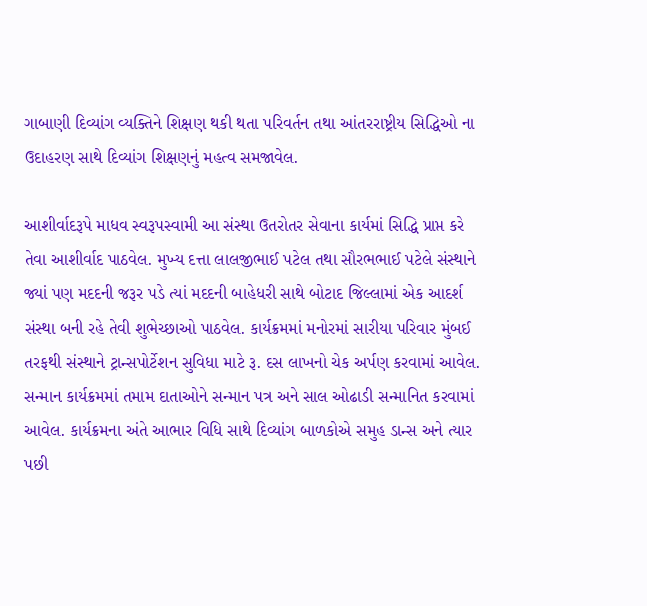ગાબાણી દિવ્યાંગ વ્યક્તિને શિક્ષણ થકી થતા પરિવર્તન તથા આંતરરાષ્ટ્રીય સિદ્ધિઓ ના ઉદાહરણ સાથે દિવ્યાંગ શિક્ષણનું મહત્વ સમજાવેલ.

આશીર્વાદરૂપે માધવ સ્વરૂપસ્વામી આ સંસ્થા ઉતરોતર સેવાના કાર્યમાં સિદ્ધિ પ્રાપ્ત કરે તેવા આશીર્વાદ પાઠવેલ. મુખ્ય દત્તા લાલજીભાઈ પટેલ તથા સૌરભભાઈ પટેલે સંસ્થાને જ્યાં પણ મદદની જરૂર પડે ત્યાં મદદની બાહેધરી સાથે બોટાદ જિલ્લામાં એક આદર્શ સંસ્થા બની રહે તેવી શુભેચ્છાઓ પાઠવેલ. કાર્યક્રમમાં મનોરમાં સારીયા પરિવાર મુંબઈ તરફથી સંસ્થાને ટ્રાન્સપોર્ટેશન સુવિધા માટે રૂ. દસ લાખનો ચેક અર્પણ કરવામાં આવેલ. સન્માન કાર્યક્રમમાં તમામ દાતાઓને સન્માન પત્ર અને સાલ ઓઢાડી સન્માનિત કરવામાં આવેલ. કાર્યક્રમના અંતે આભાર વિધિ સાથે દિવ્યાંગ બાળકોએ સમુહ ડાન્સ અને ત્યાર પછી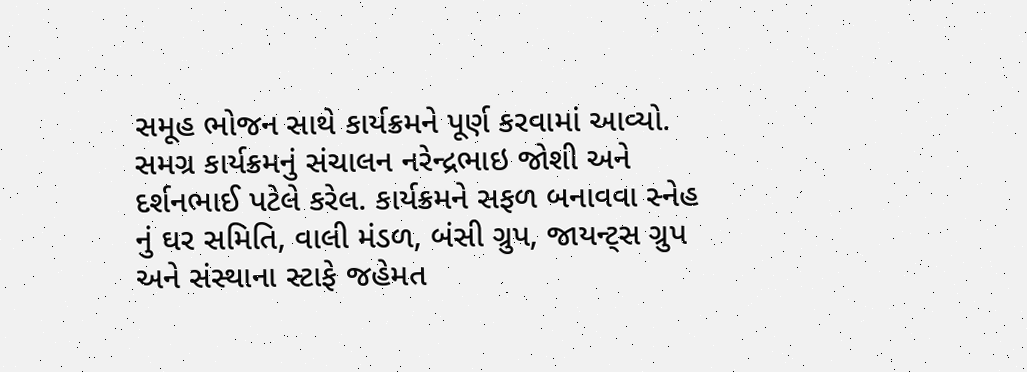સમૂહ ભોજન સાથે કાર્યક્રમને પૂર્ણ કરવામાં આવ્યો. સમગ્ર કાર્યક્રમનું સંચાલન નરેન્દ્રભાઇ જોશી અને દર્શનભાઈ પટેલે કરેલ. કાર્યક્રમને સફળ બનાવવા સ્નેહ નું ઘર સમિતિ, વાલી મંડળ, બંસી ગ્રુપ, જાયન્ટ્સ ગ્રુપ અને સંસ્થાના સ્ટાફે જહેમત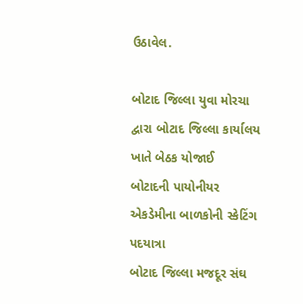ઉઠાવેલ.

બોટાદ જિલ્લા યુવા મોરચા દ્વારા બોટાદ જિલ્લા કાર્યાલય ખાતે બેઠક યોજાઈ
બોટાદની પાયોનીયર એકડેમીના બાળકોની સ્કેટિંગ પદયાત્રા
બોટાદ જિલ્લા મજદૂર સંઘ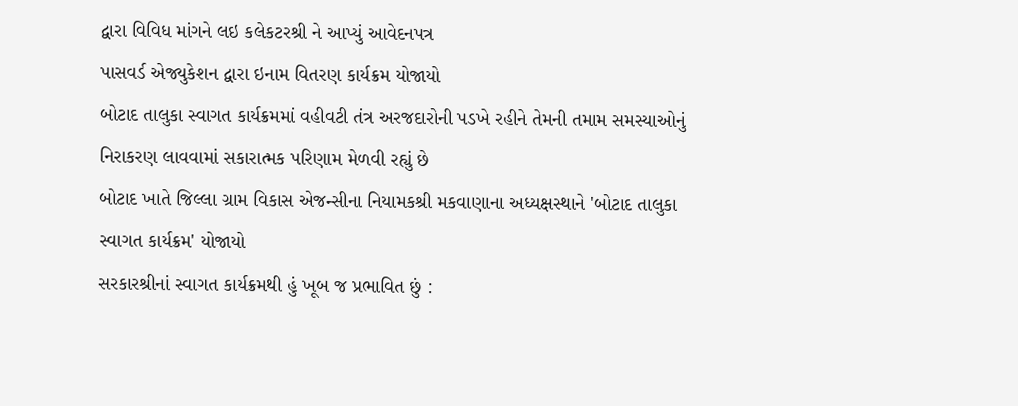દ્વારા વિવિધ માંગને લઇ કલેકટરશ્રી ને આપ્યું આવેદનપત્ર
પાસવર્ડ એજ્યુકેશન દ્વારા ઇનામ વિતરણ કાર્યક્રમ યોજાયો
બોટાદ તાલુકા સ્વાગત કાર્યક્રમમાં વહીવટી તંત્ર અરજદારોની પડખે રહીને તેમની તમામ સમસ્યાઓનું નિરાકરણ લાવવામાં સકારાત્મક પરિણામ મેળવી રહ્યું છે
બોટાદ ખાતે જિલ્લા ગ્રામ વિકાસ એજન્સીના નિયામકશ્રી મકવાણાના અધ્યક્ષસ્થાને 'બોટાદ તાલુકા સ્વાગત કાર્યક્રમ' યોજાયો
સરકારશ્રીનાં સ્વાગત કાર્યક્રમથી હું ખૂબ જ પ્રભાવિત છું :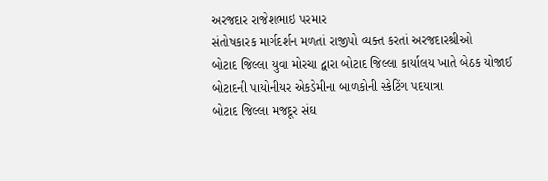અરજદાર રાજેશભાઇ પરમાર
સંતોષકારક માર્ગદર્શન મળતાં રાજીપો વ્યક્ત કરતાં અરજદારશ્રીઓ
બોટાદ જિલ્લા યુવા મોરચા દ્વારા બોટાદ જિલ્લા કાર્યાલય ખાતે બેઠક યોજાઈ
બોટાદની પાયોનીયર એકડેમીના બાળકોની સ્કેટિંગ પદયાત્રા
બોટાદ જિલ્લા મજદૂર સંઘ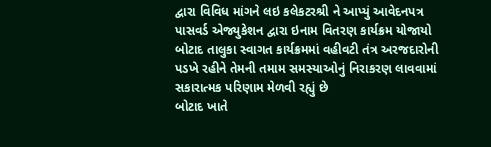દ્વારા વિવિધ માંગને લઇ કલેકટરશ્રી ને આપ્યું આવેદનપત્ર
પાસવર્ડ એજ્યુકેશન દ્વારા ઇનામ વિતરણ કાર્યક્રમ યોજાયો
બોટાદ તાલુકા સ્વાગત કાર્યક્રમમાં વહીવટી તંત્ર અરજદારોની પડખે રહીને તેમની તમામ સમસ્યાઓનું નિરાકરણ લાવવામાં સકારાત્મક પરિણામ મેળવી રહ્યું છે
બોટાદ ખાતે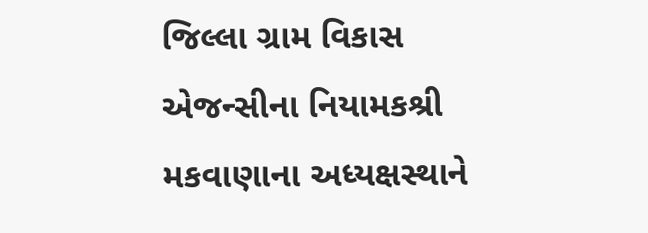જિલ્લા ગ્રામ વિકાસ એજન્સીના નિયામકશ્રી મકવાણાના અધ્યક્ષસ્થાને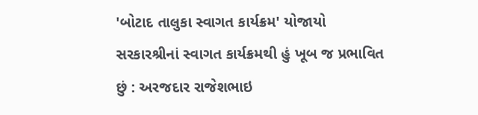'બોટાદ તાલુકા સ્વાગત કાર્યક્રમ' યોજાયો
સરકારશ્રીનાં સ્વાગત કાર્યક્રમથી હું ખૂબ જ પ્રભાવિત છું : અરજદાર રાજેશભાઇ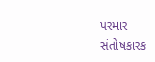પરમાર
સંતોષકારક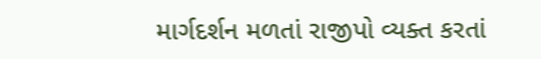માર્ગદર્શન મળતાં રાજીપો વ્યક્ત કરતાં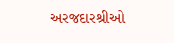અરજદારશ્રીઓ